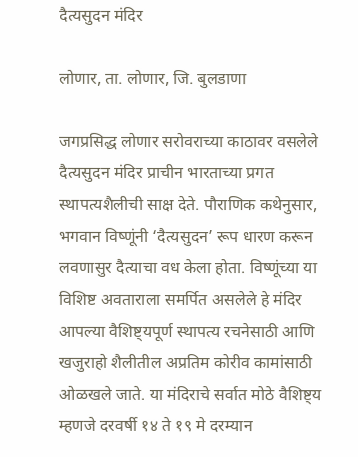दैत्यसुदन मंदिर

लोणार, ता. लोणार, जि. बुलडाणा

जगप्रसिद्ध लोणार सरोवराच्या काठावर वसलेले दैत्यसुदन मंदिर प्राचीन भारताच्या प्रगत स्थापत्यशैलीची साक्ष देते. पौराणिक कथेनुसार, भगवान विष्णूंनी ‘दैत्यसुदन’ रूप धारण करून लवणासुर दैत्याचा वध केला होता. विष्णूंच्या या विशिष्ट अवताराला समर्पित असलेले हे मंदिर आपल्या वैशिष्ट्यपूर्ण स्थापत्य रचनेसाठी आणि खजुराहो शैलीतील अप्रतिम कोरीव कामांसाठी ओळखले जाते. या मंदिराचे सर्वात मोठे वैशिष्ट्य म्हणजे दरवर्षी १४ ते १९ मे दरम्यान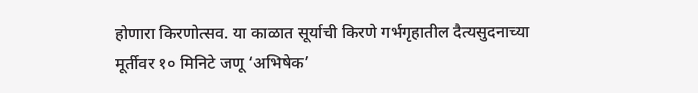होणारा किरणोत्सव. या काळात सूर्याची किरणे गर्भगृहातील दैत्यसुदनाच्या मूर्तीवर १० मिनिटे जणू ‘अभिषेक’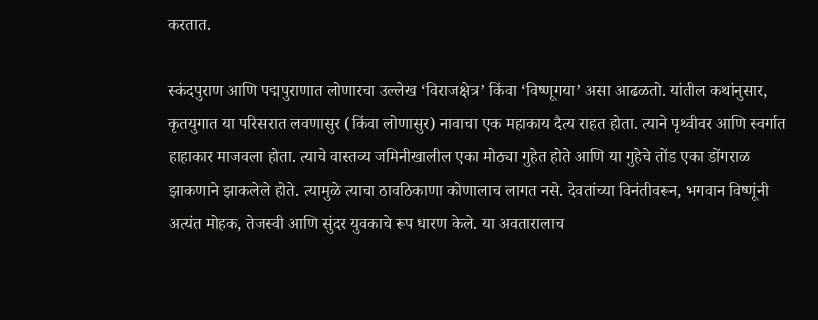करतात.

स्कंदपुराण आणि पद्मपुराणात लोणारचा उल्लेख ‘विराजक्षेत्र’ किंवा ‘विष्णूगया’ असा आढळतो. यांतील कथांनुसार, कृतयुगात या परिसरात लवणासुर (किंवा लोणासुर) नावाचा एक महाकाय दैत्य राहत होता. त्याने पृथ्वीवर आणि स्वर्गात हाहाकार माजवला होता. त्याचे वास्तव्य जमिनीखालील एका मोठ्या गुहेत होते आणि या गुहेचे तोंड एका डोंगराळ झाकणाने झाकलेले होते. त्यामुळे त्याचा ठावठिकाणा कोणालाच लागत नसे. देवतांच्या विनंतीवरून, भगवान विष्णूंनी अत्यंत मोहक, तेजस्वी आणि सुंदर युवकाचे रूप धारण केले. या अवतारालाच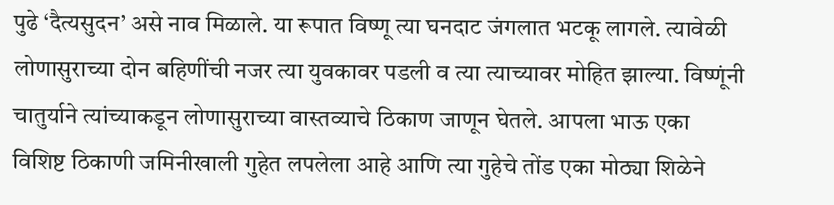पुढे ‘दैत्यसुदन’ असे नाव मिळाले. या रूपात विष्णू त्या घनदाट जंगलात भटकू लागले. त्यावेळी लोणासुराच्या दोन बहिणींची नजर त्या युवकावर पडली व त्या त्याच्यावर मोहित झाल्या. विष्णूंनी चातुर्याने त्यांच्याकडून लोणासुराच्या वास्तव्याचे ठिकाण जाणून घेतले. आपला भाऊ एका विशिष्ट ठिकाणी जमिनीखाली गुहेत लपलेला आहे आणि त्या गुहेचे तोंड एका मोठ्या शिळेने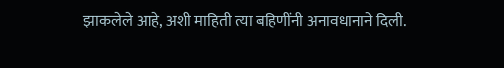झाकलेले आहे, अशी माहिती त्या बहिणींनी अनावधानाने दिली.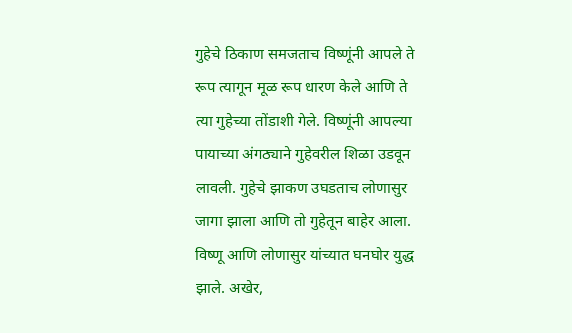गुहेचे ठिकाण समजताच विष्णूंनी आपले ते रूप त्यागून मूळ रूप धारण केले आणि ते त्या गुहेच्या तोंडाशी गेले. विष्णूंनी आपल्या पायाच्या अंगठ्याने गुहेवरील शिळा उडवून लावली. गुहेचे झाकण उघडताच लोणासुर जागा झाला आणि तो गुहेतून बाहेर आला. विष्णू आणि लोणासुर यांच्यात घनघोर युद्ध झाले. अखेर,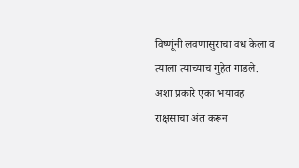विष्णूंनी लवणासुराचा वध केला व त्याला त्याच्याच गुहेत गाडले. अशा प्रकारे एका भयावह राक्षसाचा अंत करून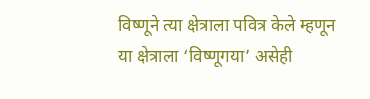विष्णूने त्या क्षेत्राला पवित्र केले म्हणून या क्षेत्राला ‘विष्णूगया’ असेही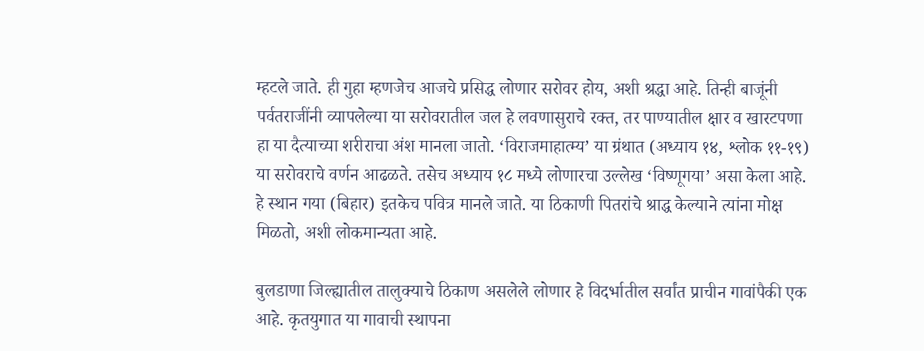म्हटले जाते. ही गुहा म्हणजेच आजचे प्रसिद्ध लोणार सरोवर होय, अशी श्रद्धा आहे. तिन्ही बाजूंनी पर्वतराजींनी व्यापलेल्या या सरोवरातील जल हे लवणासुराचे रक्त, तर पाण्यातील क्षार व खारटपणा हा या दैत्याच्या शरीराचा अंश मानला जातो. ‘विराजमाहात्म्य’ या ग्रंथात (अध्याय १४, श्लोक ११-१९) या सरोवराचे वर्णन आढळते. तसेच अध्याय १८ मध्ये लोणारचा उल्लेख ‘विष्णूगया’ असा केला आहे. हे स्थान गया (बिहार) इतकेच पवित्र मानले जाते. या ठिकाणी पितरांचे श्राद्ध केल्याने त्यांना मोक्ष मिळतो, अशी लोकमान्यता आहे.

बुलडाणा जिल्ह्यातील तालुक्याचे ठिकाण असलेले लोणार हे विदर्भातील सर्वांत प्राचीन गावांपैकी एक आहे. कृतयुगात या गावाची स्थापना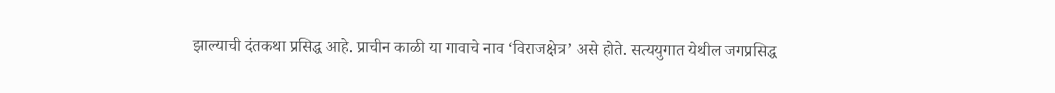झाल्याची दंतकथा प्रसिद्ध आहे. प्राचीन काळी या गावाचे नाव ‘विराजक्षेत्र’ असे होते. सत्ययुगात येथील जगप्रसिद्ध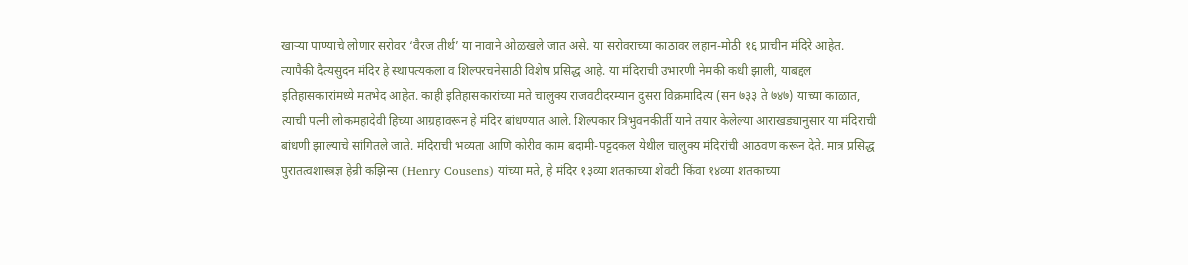खाऱ्या पाण्याचे लोणार सरोवर ‘वैरज तीर्थ’ या नावाने ओळखले जात असे. या सरोवराच्या काठावर लहान-मोठी १६ प्राचीन मंदिरे आहेत. त्यापैकी दैत्यसुदन मंदिर हे स्थापत्यकला व शिल्परचनेसाठी विशेष प्रसिद्ध आहे. या मंदिराची उभारणी नेमकी कधी झाली, याबद्दल इतिहासकारांमध्ये मतभेद आहेत. काही इतिहासकारांच्या मते चालुक्य राजवटीदरम्यान दुसरा विक्रमादित्य (सन ७३३ ते ७४७) याच्या काळात, त्याची पत्नी लोकमहादेवी हिच्या आग्रहावरून हे मंदिर बांधण्यात आले. शिल्पकार त्रिभुवनकीर्ती याने तयार केलेल्या आराखड्यानुसार या मंदिराची बांधणी झाल्याचे सांगितले जाते. मंदिराची भव्यता आणि कोरीव काम बदामी-पट्टदकल येथील चालुक्य मंदिरांची आठवण करून देते. मात्र प्रसिद्ध पुरातत्वशास्त्रज्ञ हेन्री कझिन्स (Henry Cousens) यांच्या मते, हे मंदिर १३व्या शतकाच्या शेवटी किंवा १४व्या शतकाच्या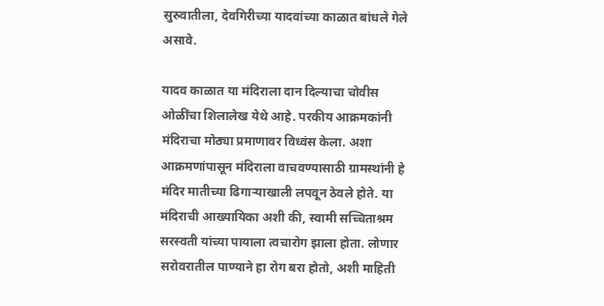सुरुवातीला, देवगिरीच्या यादवांच्या काळात बांधले गेले असावे.

यादव काळात या मंदिराला दान दिल्याचा चोवीस ओळींचा शिलालेख येथे आहे. परकीय आक्रमकांनी मंदिराचा मोठ्या प्रमाणावर विध्वंस केला. अशा आक्रमणांपासून मंदिराला वाचवण्यासाठी ग्रामस्थांनी हे मंदिर मातीच्या ढिगाऱ्याखाली लपवून ठेवले होते. या मंदिराची आख्यायिका अशी की, स्वामी सच्चिताश्रम सरस्वती यांच्या पायाला त्वचारोग झाला होता. लोणार सरोवरातील पाण्याने हा रोग बरा होतो, अशी माहिती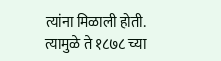त्यांना मिळाली होती. त्यामुळे ते १८७८ च्या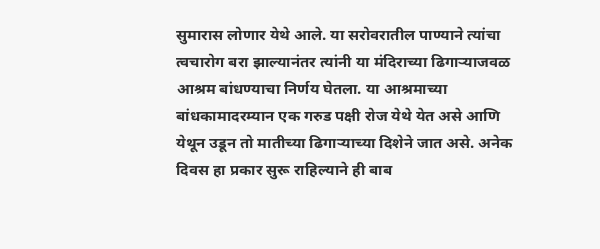सुमारास लोणार येथे आले. या सरोवरातील पाण्याने त्यांचा त्वचारोग बरा झाल्यानंतर त्यांनी या मंदिराच्या ढिगाऱ्याजवळ आश्रम बांधण्याचा निर्णय घेतला. या आश्रमाच्या बांधकामादरम्यान एक गरुड पक्षी रोज येथे येत असे आणि येथून उडून तो मातीच्या ढिगाऱ्याच्या दिशेने जात असे. अनेक दिवस हा प्रकार सुरू राहिल्याने ही बाब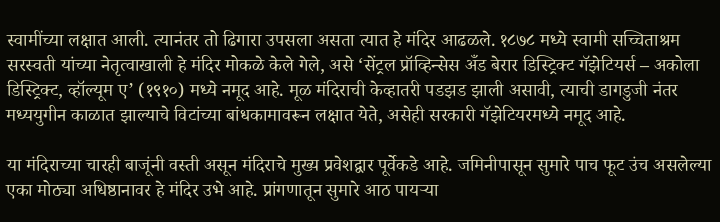स्वामींच्या लक्षात आली. त्यानंतर तो ढिगारा उपसला असता त्यात हे मंदिर आढळले. १८७८ मध्ये स्वामी सच्चिताश्रम सरस्वती यांच्या नेतृत्वाखाली हे मंदिर मोकळे केले गेले, असे ‘सेंट्रल प्रॉव्हिन्सेस अँड बेरार डिस्ट्रिक्ट गॅझेटियर्स – अकोला डिस्ट्रिक्ट, व्हॉल्यूम ए’ (१९१०) मध्ये नमूद आहे. मूळ मंदिराची केव्हातरी पडझड झाली असावी, त्याची डागडुजी नंतर मध्ययुगीन काळात झाल्याचे विटांच्या बांधकामावरून लक्षात येते, असेही सरकारी गॅझेटियरमध्ये नमूद आहे.

या मंदिराच्या चारही बाजूंनी वस्ती असून मंदिराचे मुख्य प्रवेशद्वार पूर्वेकडे आहे. जमिनीपासून सुमारे पाच फूट उंच असलेल्या एका मोठ्या अधिष्ठानावर हे मंदिर उभे आहे. प्रांगणातून सुमारे आठ पायऱ्या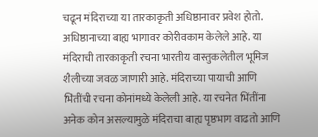चढून मंदिराच्या या तारकाकृती अधिष्ठानावर प्रवेश होतो. अधिष्ठानाच्या बाह्य भागावर कोरीवकाम केलेले आहे. या मंदिराची तारकाकृती रचना भारतीय वास्तुकलेतील भूमिज शैलीच्या जवळ जाणारी आहे. मंदिराच्या पायाची आणि भिंतींची रचना कोनांमध्ये केलेली आहे. या रचनेत भिंतींना अनेक कोन असल्यामुळे मंदिराचा बाह्य पृष्ठभाग वाढतो आणि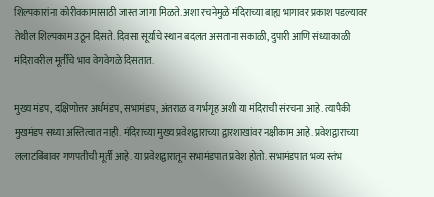शिल्पकारांना कोरीवकामासाठी जास्त जागा मिळते. अशा रचनेमुळे मंदिराच्या बाह्य भागावर प्रकाश पडल्यावर तेथील शिल्पकाम उठून दिसते. दिवसा सूर्याचे स्थान बदलत असताना सकाळी, दुपारी आणि संध्याकाळी मंदिरावरील मूर्तींचे भाव वेगवेगळे दिसतात.

मुख्य मंडप, दक्षिणोत्तर अर्धमंडप, सभामंडप, अंतराळ व गर्भगृह अशी या मंदिराची संरचना आहे. त्यापैकी मुखमंडप सध्या अस्तित्वात नाही. मंदिराच्या मुख्य प्रवेशद्वाराच्या द्वारशाखांवर नक्षीकाम आहे. प्रवेशद्वाराच्या ललाटबिंबावर गणपतीची मूर्ती आहे. या प्रवेशद्वारातून सभामंडपात प्रवेश होतो. सभामंडपात भव्य स्तंभ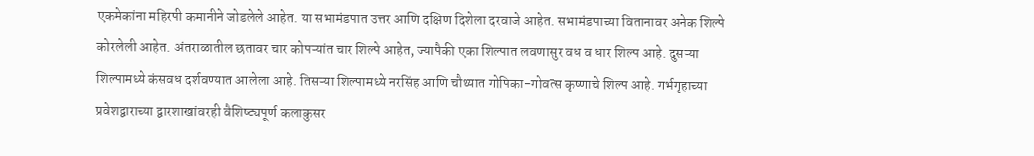एकमेकांना महिरपी कमानीने जोडलेले आहेत. या सभामंडपात उत्तर आणि दक्षिण दिशेला दरवाजे आहेत. सभामंडपाच्या वितानावर अनेक शिल्पे कोरलेली आहेत. अंतराळातील छतावर चार कोपऱ्यांत चार शिल्पे आहेत, ज्यापैकी एका शिल्पात लवणासुर वध व धार शिल्प आहे. दुसऱ्या शिल्पामध्ये कंसवध दर्शवण्यात आलेला आहे. तिसऱ्या शिल्पामध्ये नरसिंह आणि चौथ्यात गोपिका-गोवत्स कृष्णाचे शिल्प आहे. गर्भगृहाच्या प्रवेशद्वाराच्या द्वारशाखांवरही वैशिष्ट्यपूर्ण कलाकुसर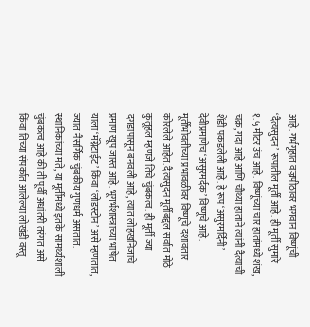आहे. गर्भगृहात वज्रपीठावर भगवान विष्णूंची ‘दैत्यसुदन’ रूपातील मूर्ती आहे. ही मूर्ती सुमारे १.५ मीटर उंच आहे. विष्णूंच्या चार हातांमध्ये शंख, चक्र, गदा आहे आणि चौथ्या हाताने त्यांनी दैत्याची शेंडी पकडलेली आहे. हे रूप ‘असुरमर्दिनी’ देवीप्रमाणेच ‘असुरमर्दक’ विष्णूचे आहे. मूर्तीभोवतीच्या प्रभावळीवर विष्णूचे दशावतार कोरलेले आहेत. दैत्यसुदन मूर्तीबद्दल सर्वात मोठे कुतूहल म्हणजे तिचे चुंबकत्व. ही मूर्ती ज्या दगडापासून बनवली आहे, त्यात लोहखनिजाचे प्रमाण खूप जास्त आहे. भूगर्भशास्त्राच्या भाषेत याला ‘मॅग्नेटाईट’ किंवा ‘लोडस्टोन’ असे म्हणतात, ज्यात नैसर्गिक चुंबकीय गुणधर्म असतात. स्थानिकांच्या मते, या मूर्तीमध्ये इतके सामर्थ्यशाली चुंबकत्व आहे की ती पूर्वी अधांतरी तरंगत असे किंवा तिच्या संपर्कात आलेल्या लोखंडी वस्तू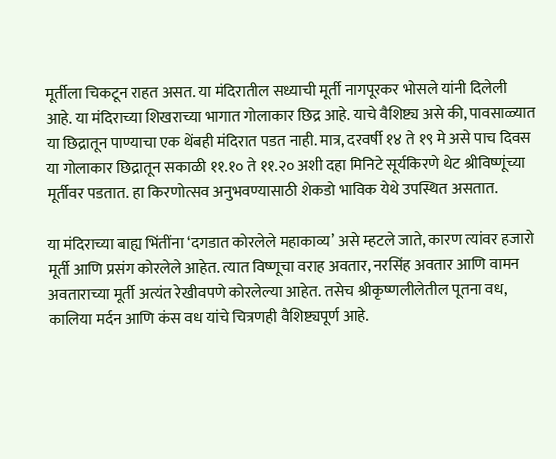मूर्तीला चिकटून राहत असत. या मंदिरातील सध्याची मूर्ती नागपूरकर भोसले यांनी दिलेली आहे. या मंदिराच्या शिखराच्या भागात गोलाकार छिद्र आहे. याचे वैशिष्ट्य असे की, पावसाळ्यात या छिद्रातून पाण्याचा एक थेंबही मंदिरात पडत नाही. मात्र, दरवर्षी १४ ते १९ मे असे पाच दिवस या गोलाकार छिद्रातून सकाळी ११.१० ते ११.२० अशी दहा मिनिटे सूर्यकिरणे थेट श्रीविष्णूंच्या मूर्तीवर पडतात. हा किरणोत्सव अनुभवण्यासाठी शेकडो भाविक येथे उपस्थित असतात.

या मंदिराच्या बाह्य भिंतींना ‘दगडात कोरलेले महाकाव्य’ असे म्हटले जाते, कारण त्यांवर हजारो मूर्ती आणि प्रसंग कोरलेले आहेत. त्यात विष्णूचा वराह अवतार, नरसिंह अवतार आणि वामन अवताराच्या मूर्ती अत्यंत रेखीवपणे कोरलेल्या आहेत. तसेच श्रीकृष्णलीलेतील पूतना वध, कालिया मर्दन आणि कंस वध यांचे चित्रणही वैशिष्ट्यपूर्ण आहे.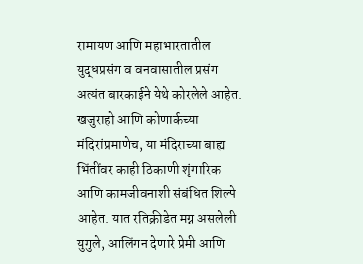रामायण आणि महाभारतातील युद्धप्रसंग व वनवासातील प्रसंग अत्यंत बारकाईने येथे कोरलेले आहेत. खजुराहो आणि कोणार्कच्या मंदिरांप्रमाणेच, या मंदिराच्या बाह्य भिंतींवर काही ठिकाणी शृंगारिक आणि कामजीवनाशी संबंधित शिल्पे आहेत. यात रतिक्रीडेत मग्न असलेली युगुले, आलिंगन देणारे प्रेमी आणि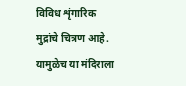विविध शृंगारिक मुद्रांचे चित्रण आहे. यामुळेच या मंदिराला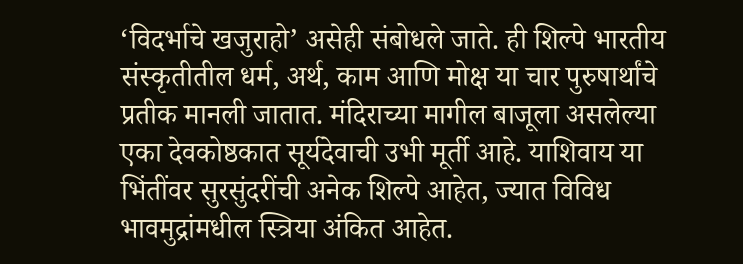‘विदर्भाचे खजुराहो’ असेही संबोधले जाते. ही शिल्पे भारतीय संस्कृतीतील धर्म, अर्थ, काम आणि मोक्ष या चार पुरुषार्थांचे प्रतीक मानली जातात. मंदिराच्या मागील बाजूला असलेल्या एका देवकोष्ठकात सूर्यदेवाची उभी मूर्ती आहे. याशिवाय या भिंतींवर सुरसुंदरींची अनेक शिल्पे आहेत, ज्यात विविध भावमुद्रांमधील स्त्रिया अंकित आहेत.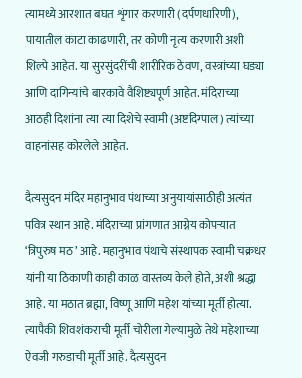त्यामध्ये आरशात बघत शृंगार करणारी (दर्पणधारिणी), पायातील काटा काढणारी, तर कोणी नृत्य करणारी अशी शिल्पे आहेत. या सुरसुंदरींची शारीरिक ठेवण, वस्त्रांच्या घड्या आणि दागिन्यांचे बारकावे वैशिष्ट्यपूर्ण आहेत. मंदिराच्या आठही दिशांना त्या त्या दिशेचे स्वामी (अष्टदिग्पाल) त्यांच्या वाहनांसह कोरलेले आहेत.

दैत्यसुदन मंदिर महानुभाव पंथाच्या अनुयायांसाठीही अत्यंत पवित्र स्थान आहे. मंदिराच्या प्रांगणात आग्नेय कोपऱ्यात ‘त्रिपुरुष मठ’ आहे. महानुभाव पंथाचे संस्थापक स्वामी चक्रधर यांनी या ठिकाणी काही काळ वास्तव्य केले होते, अशी श्रद्धा आहे. या मठात ब्रह्मा, विष्णू आणि महेश यांच्या मूर्ती होत्या. त्यापैकी शिवशंकराची मूर्ती चोरीला गेल्यामुळे तेथे महेशाच्या ऐवजी गरुडाची मूर्ती आहे. दैत्यसुदन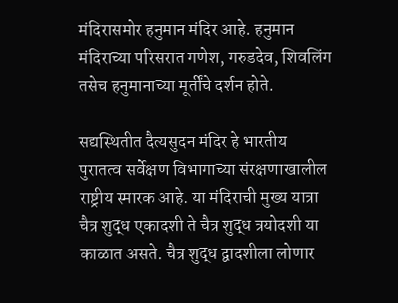मंदिरासमोर हनुमान मंदिर आहे. हनुमान मंदिराच्या परिसरात गणेश, गरुडदेव, शिवलिंग तसेच हनुमानाच्या मूर्तींचे दर्शन होते.

सद्यस्थितीत दैत्यसुदन मंदिर हे भारतीय पुरातत्व सर्वेक्षण विभागाच्या संरक्षणाखालील राष्ट्रीय स्मारक आहे. या मंदिराची मुख्य यात्रा चैत्र शुद्ध एकादशी ते चैत्र शुद्ध त्रयोदशी या काळात असते. चैत्र शुद्ध द्वादशीला लोणार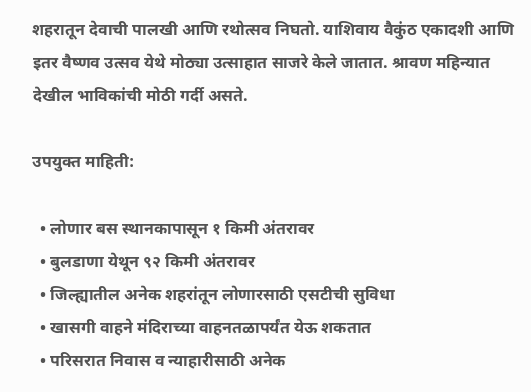शहरातून देवाची पालखी आणि रथोत्सव निघतो. याशिवाय वैकुंठ एकादशी आणि इतर वैष्णव उत्सव येथे मोठ्या उत्साहात साजरे केले जातात. श्रावण महिन्यात देखील भाविकांची मोठी गर्दी असते.

उपयुक्त माहिती:

  • लोणार बस स्थानकापासून १ किमी अंतरावर
  • बुलडाणा येथून ९२ किमी अंतरावर
  • जिल्ह्यातील अनेक शहरांतून लोणारसाठी एसटीची सुविधा
  • खासगी वाहने मंदिराच्या वाहनतळापर्यंत येऊ शकतात
  • परिसरात निवास व न्याहारीसाठी अनेक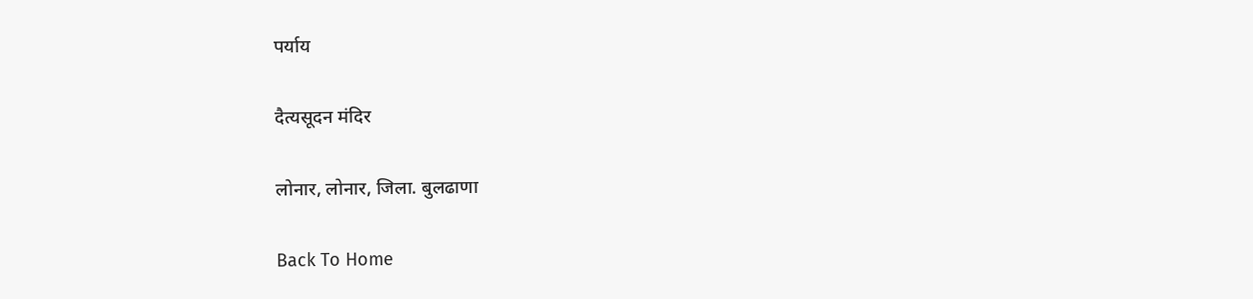पर्याय

दैत्यसूदन मंदिर

लोनार, लोनार, जिला. बुलढाणा

Back To Home